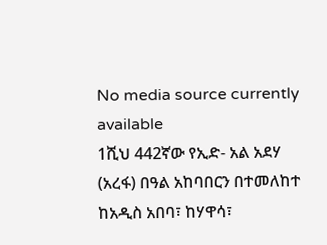No media source currently available
1ሺህ 442ኛው የኢድ- አል አደሃ (አረፋ) በዓል አከባበርን በተመለከተ ከአዲስ አበባ፣ ከሃዋሳ፣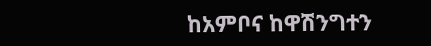ከአምቦና ከዋሽንግተን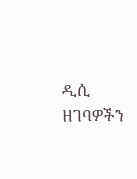ዲሲ ዘገባዎችን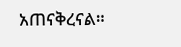አጠናቅረናል።